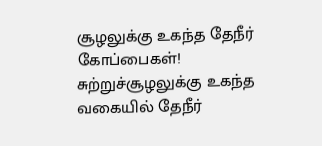சூழலுக்கு உகந்த தேநீர் கோப்பைகள்!
சுற்றுச்சூழலுக்கு உகந்த வகையில் தேநீர்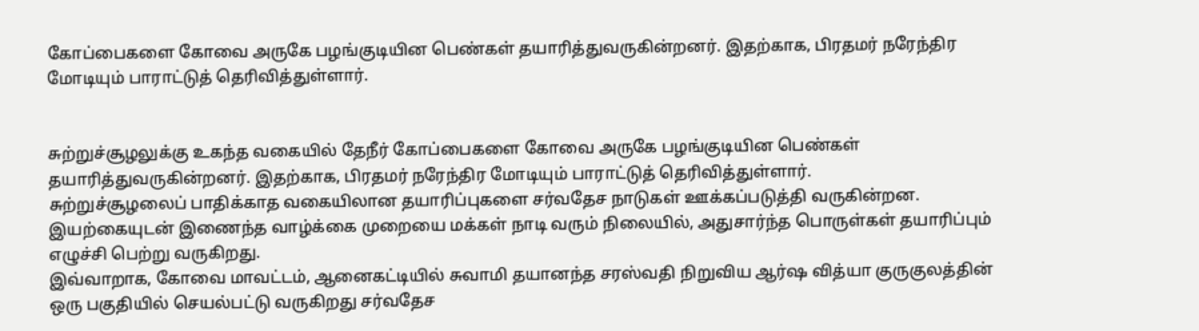கோப்பைகளை கோவை அருகே பழங்குடியின பெண்கள் தயாரித்துவருகின்றனர். இதற்காக, பிரதமர் நரேந்திர மோடியும் பாராட்டுத் தெரிவித்துள்ளார்.


சுற்றுச்சூழலுக்கு உகந்த வகையில் தேநீர் கோப்பைகளை கோவை அருகே பழங்குடியின பெண்கள் தயாரித்துவருகின்றனர். இதற்காக, பிரதமர் நரேந்திர மோடியும் பாராட்டுத் தெரிவித்துள்ளார்.
சுற்றுச்சூழலைப் பாதிக்காத வகையிலான தயாரிப்புகளை சர்வதேச நாடுகள் ஊக்கப்படுத்தி வருகின்றன. இயற்கையுடன் இணைந்த வாழ்க்கை முறையை மக்கள் நாடி வரும் நிலையில், அதுசார்ந்த பொருள்கள் தயாரிப்பும் எழுச்சி பெற்று வருகிறது.
இவ்வாறாக, கோவை மாவட்டம், ஆனைகட்டியில் சுவாமி தயானந்த சரஸ்வதி நிறுவிய ஆர்ஷ வித்யா குருகுலத்தின் ஒரு பகுதியில் செயல்பட்டு வருகிறது சர்வதேச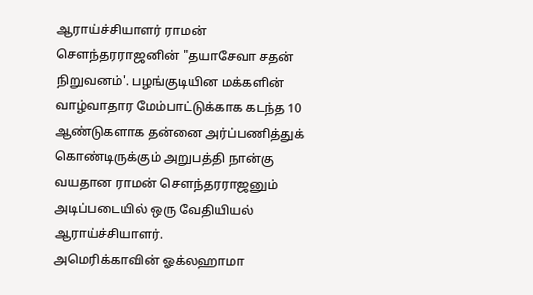ஆராய்ச்சியாளர் ராமன் செளந்தரராஜனின் "தயாசேவா சதன் நிறுவனம்'. பழங்குடியின மக்களின் வாழ்வாதார மேம்பாட்டுக்காக கடந்த 10 ஆண்டுகளாக தன்னை அர்ப்பணித்துக் கொண்டிருக்கும் அறுபத்தி நான்கு வயதான ராமன் செளந்தரராஜனும் அடிப்படையில் ஒரு வேதியியல் ஆராய்ச்சியாளர்.
அமெரிக்காவின் ஓக்லஹாமா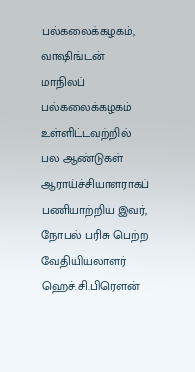பல்கலைக்கழகம், வாஷிங்டன் மாநிலப் பல்கலைக்கழகம் உள்ளிட்டவற்றில் பல ஆண்டுகள் ஆராய்ச்சியாளராகப் பணியாற்றிய இவர், நோபல் பரிசு பெற்ற வேதியியலாளர் ஹெச்.சி.பிரெளன்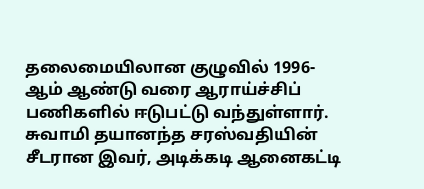தலைமையிலான குழுவில் 1996- ஆம் ஆண்டு வரை ஆராய்ச்சிப் பணிகளில் ஈடுபட்டு வந்துள்ளார்.
சுவாமி தயானந்த சரஸ்வதியின் சீடரான இவர், அடிக்கடி ஆனைகட்டி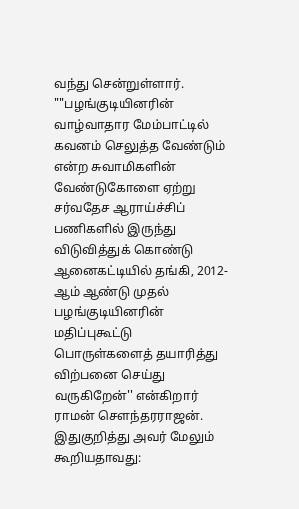வந்து சென்றுள்ளார்.
""பழங்குடியினரின் வாழ்வாதார மேம்பாட்டில் கவனம் செலுத்த வேண்டும் என்ற சுவாமிகளின் வேண்டுகோளை ஏற்று சர்வதேச ஆராய்ச்சிப் பணிகளில் இருந்து விடுவித்துக் கொண்டு ஆனைகட்டியில் தங்கி, 2012- ஆம் ஆண்டு முதல் பழங்குடியினரின் மதிப்புகூட்டு பொருள்களைத் தயாரித்து விற்பனை செய்து வருகிறேன்'' என்கிறார் ராமன் செளந்தரராஜன்.
இதுகுறித்து அவர் மேலும் கூறியதாவது: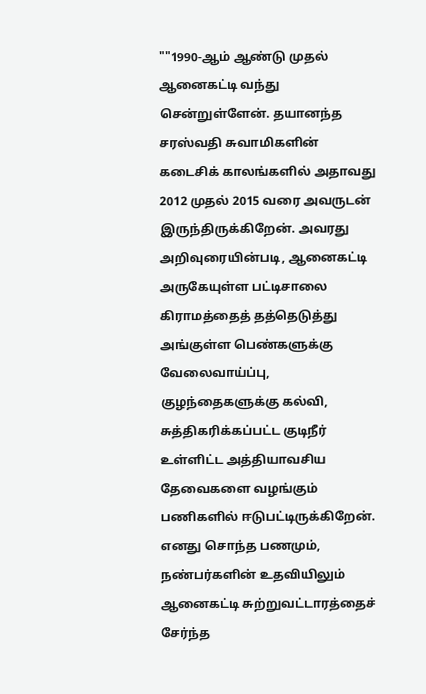""1990-ஆம் ஆண்டு முதல் ஆனைகட்டி வந்து சென்றுள்ளேன். தயானந்த சரஸ்வதி சுவாமிகளின் கடைசிக் காலங்களில் அதாவது 2012 முதல் 2015 வரை அவருடன் இருந்திருக்கிறேன். அவரது அறிவுரையின்படி, ஆனைகட்டி அருகேயுள்ள பட்டிசாலை கிராமத்தைத் தத்தெடுத்து அங்குள்ள பெண்களுக்கு வேலைவாய்ப்பு, குழந்தைகளுக்கு கல்வி, சுத்திகரிக்கப்பட்ட குடிநீர் உள்ளிட்ட அத்தியாவசிய தேவைகளை வழங்கும் பணிகளில் ஈடுபட்டிருக்கிறேன்.
எனது சொந்த பணமும், நண்பர்களின் உதவியிலும் ஆனைகட்டி சுற்றுவட்டாரத்தைச் சேர்ந்த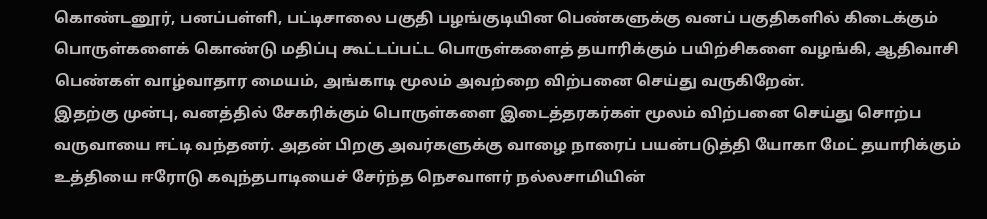கொண்டனூர், பனப்பள்ளி, பட்டிசாலை பகுதி பழங்குடியின பெண்களுக்கு வனப் பகுதிகளில் கிடைக்கும் பொருள்களைக் கொண்டு மதிப்பு கூட்டப்பட்ட பொருள்களைத் தயாரிக்கும் பயிற்சிகளை வழங்கி, ஆதிவாசி பெண்கள் வாழ்வாதார மையம், அங்காடி மூலம் அவற்றை விற்பனை செய்து வருகிறேன்.
இதற்கு முன்பு, வனத்தில் சேகரிக்கும் பொருள்களை இடைத்தரகர்கள் மூலம் விற்பனை செய்து சொற்ப வருவாயை ஈட்டி வந்தனர். அதன் பிறகு அவர்களுக்கு வாழை நாரைப் பயன்படுத்தி யோகா மேட் தயாரிக்கும் உத்தியை ஈரோடு கவுந்தபாடியைச் சேர்ந்த நெசவாளர் நல்லசாமியின்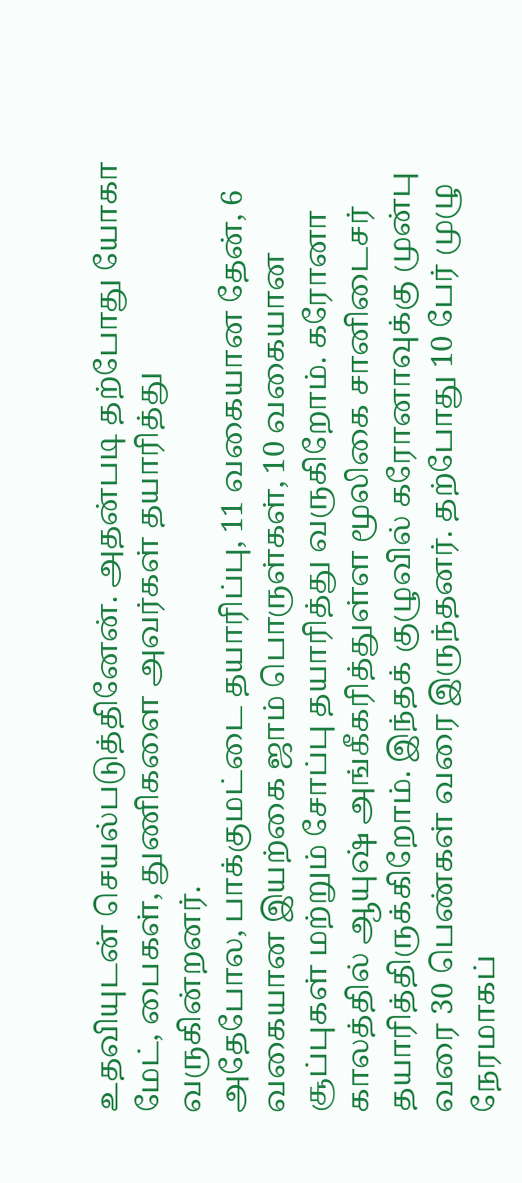உதவியுடன் செயல்படுத்தினேன். அதன்படி தற்போது யோகா மேட், பைகள், துணிகளை அவர்கள் தயாரித்து வருகின்றனர்.
அதேபோல, பாக்குமட்டை தயாரிப்பு, 11 வகையான தேன், 6 வகையான இயற்கை ஜாம் பொருள்கள், 10 வகையான சூப்புகள் மற்றும் சோப்பு தயாரித்து வருகிறோம். கரோனா காலத்தில் ஆயுஷ் அங்கீகரித்துள்ள மூலிகை சானிடைசர் தயாரித்திருக்கிறோம். இந்தக் குழுவில் கரோனாவுக்கு முன்பு வரை 30 பெண்கள் வரை இருந்தனர். தற்போது 10 பேர் முழு நேரமாகப்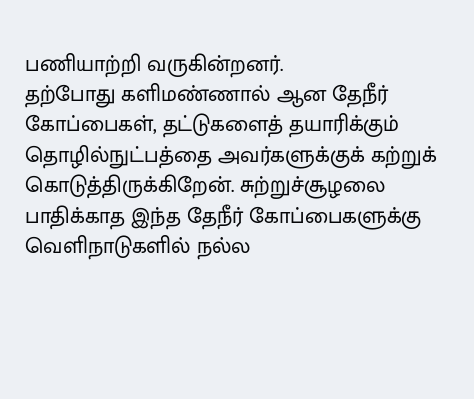பணியாற்றி வருகின்றனர்.
தற்போது களிமண்ணால் ஆன தேநீர் கோப்பைகள், தட்டுகளைத் தயாரிக்கும் தொழில்நுட்பத்தை அவர்களுக்குக் கற்றுக் கொடுத்திருக்கிறேன். சுற்றுச்சூழலை பாதிக்காத இந்த தேநீர் கோப்பைகளுக்கு வெளிநாடுகளில் நல்ல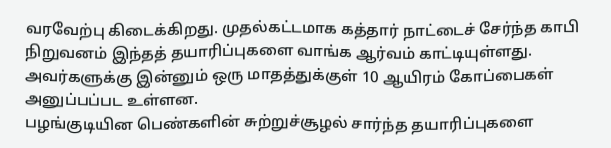வரவேற்பு கிடைக்கிறது. முதல்கட்டமாக கத்தார் நாட்டைச் சேர்ந்த காபி நிறுவனம் இந்தத் தயாரிப்புகளை வாங்க ஆர்வம் காட்டியுள்ளது. அவர்களுக்கு இன்னும் ஒரு மாதத்துக்குள் 10 ஆயிரம் கோப்பைகள் அனுப்பப்பட உள்ளன.
பழங்குடியின பெண்களின் சுற்றுச்சூழல் சார்ந்த தயாரிப்புகளை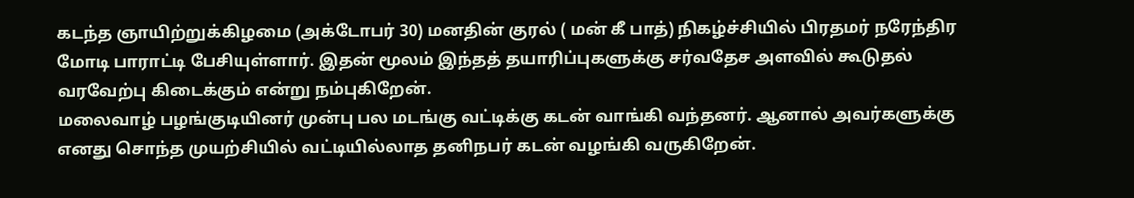கடந்த ஞாயிற்றுக்கிழமை (அக்டோபர் 30) மனதின் குரல் ( மன் கீ பாத்) நிகழ்ச்சியில் பிரதமர் நரேந்திர மோடி பாராட்டி பேசியுள்ளார். இதன் மூலம் இந்தத் தயாரிப்புகளுக்கு சர்வதேச அளவில் கூடுதல் வரவேற்பு கிடைக்கும் என்று நம்புகிறேன்.
மலைவாழ் பழங்குடியினர் முன்பு பல மடங்கு வட்டிக்கு கடன் வாங்கி வந்தனர். ஆனால் அவர்களுக்கு எனது சொந்த முயற்சியில் வட்டியில்லாத தனிநபர் கடன் வழங்கி வருகிறேன்.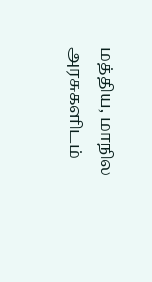மத்திய, மாநில அரசுகளிடம்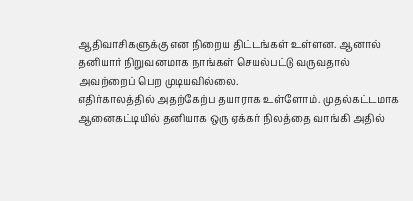ஆதிவாசிகளுக்கு என நிறைய திட்டங்கள் உள்ளன. ஆனால் தனியார் நிறுவனமாக நாங்கள் செயல்பட்டு வருவதால் அவற்றைப் பெற முடியவில்லை.
எதிர்காலத்தில் அதற்கேற்ப தயாராக உள்ளோம். முதல்கட்டமாக ஆனைகட்டியில் தனியாக ஒரு ஏக்கர் நிலத்தை வாங்கி அதில்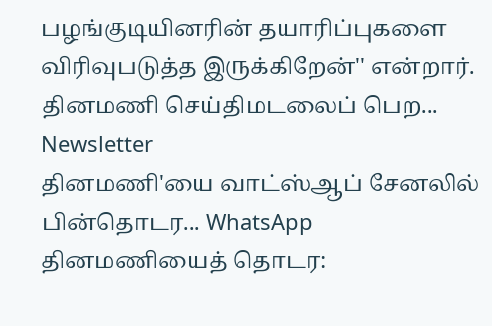பழங்குடியினரின் தயாரிப்புகளை விரிவுபடுத்த இருக்கிறேன்'' என்றார்.
தினமணி செய்திமடலைப் பெற... Newsletter
தினமணி'யை வாட்ஸ்ஆப் சேனலில் பின்தொடர... WhatsApp
தினமணியைத் தொடர: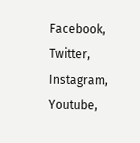Facebook, Twitter, Instagram, Youtube,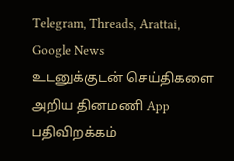Telegram, Threads, Arattai, Google News
உடனுக்குடன் செய்திகளை அறிய தினமணி App பதிவிறக்கம்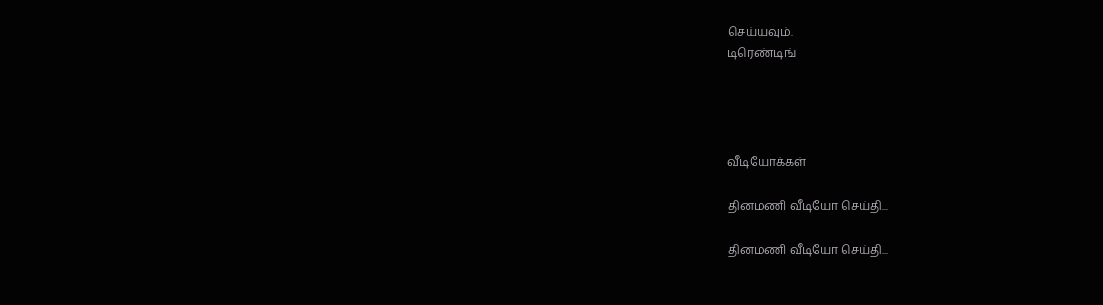செய்யவும்.
டிரெண்டிங்




வீடியோக்கள்

தினமணி வீடியோ செய்தி...

தினமணி வீடியோ செய்தி...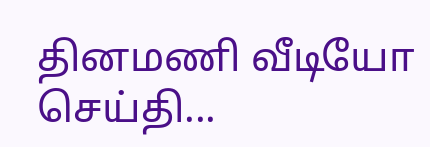தினமணி வீடியோ செய்தி...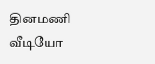தினமணி வீடியோ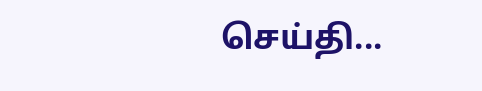செய்தி...